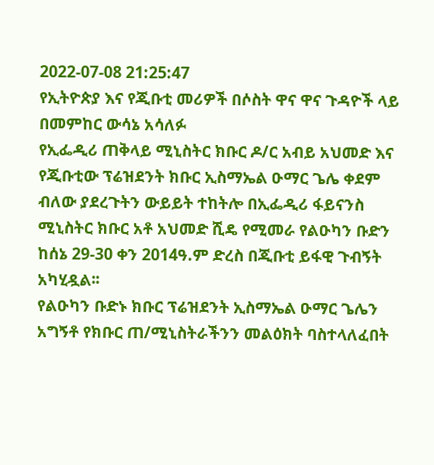2022-07-08 21:25:47
የኢትዮጵያ እና የጂቡቲ መሪዎች በሶስት ዋና ዋና ጉዳዮች ላይ በመምከር ውሳኔ አሳለፉ
የኢፌዲሪ ጠቅላይ ሚኒስትር ክቡር ዶ/ር አብይ አህመድ እና የጂቡቲው ፕሬዝደንት ክቡር ኢስማኤል ዑማር ጌሌ ቀደም ብለው ያደረጉትን ውይይት ተከትሎ በኢፌዲሪ ፋይናንስ ሚኒስትር ክቡር አቶ አህመድ ሺዴ የሚመራ የልዑካን ቡድን ከሰኔ 29-30 ቀን 2014ዓ.ም ድረስ በጂቡቲ ይፋዊ ጉብኝት አካሂዷል፡፡
የልዑካን ቡድኑ ክቡር ፕሬዝደንት ኢስማኤል ዑማር ጌሌን አግኝቶ የክቡር ጠ/ሚኒስትራችንን መልዕክት ባስተላለፈበት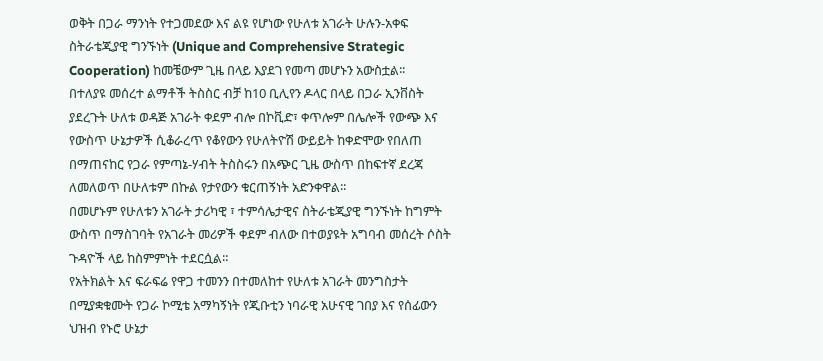ወቅት በጋራ ማንነት የተጋመደው እና ልዩ የሆነው የሁለቱ አገራት ሁሉን-አቀፍ ስትራቴጂያዊ ግንኙነት (Unique and Comprehensive Strategic Cooperation) ከመቼውም ጊዜ በላይ እያደገ የመጣ መሆኑን አውስቷል፡፡
በተለያዩ መሰረተ ልማቶች ትስስር ብቻ ከ10 ቢሊየን ዶላር በላይ በጋራ ኢንቨስት ያደረጉት ሁለቱ ወዳጅ አገራት ቀደም ብሎ በኮቪድ፣ ቀጥሎም በሌሎች የውጭ እና የውስጥ ሁኔታዎች ሲቆራረጥ የቆየውን የሁለትዮሽ ውይይት ከቀድሞው የበለጠ በማጠናከር የጋራ የምጣኔ-ሃብት ትስስሩን በአጭር ጊዜ ውስጥ በከፍተኛ ደረጃ ለመለወጥ በሁለቱም በኩል የታየውን ቁርጠኝነት አድንቀዋል፡፡
በመሆኑም የሁለቱን አገራት ታሪካዊ ፣ ተምሳሌታዊና ስትራቴጂያዊ ግንኙነት ከግምት ውስጥ በማስገባት የአገራት መሪዎች ቀደም ብለው በተወያዩት አግባብ መሰረት ሶስት ጉዳዮች ላይ ከስምምነት ተደርሷል።
የአትክልት እና ፍራፍሬ የዋጋ ተመንን በተመለከተ የሁለቱ አገራት መንግስታት በሚያቋቁሙት የጋራ ኮሚቴ አማካኝነት የጂቡቲን ነባራዊ አሁናዊ ገበያ እና የሰፊውን ህዝብ የኑሮ ሁኔታ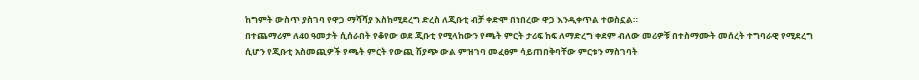ከግምት ውስጥ ያስገባ የዋጋ ማሻሻያ እስከሚደረግ ድረስ ለጂቡቲ ብቻ ቀድሞ በነበረው ዋጋ እንዲቀጥል ተወስኗል።
በተጨማሪም ለ40 ዓመታት ሲሰራበት የቆየው ወደ ጂቡቲ የሚላከውን የጫት ምርት ታሪፍ ከፍ ለማድረግ ቀደም ብለው መሪዎቹ በተስማሙት መሰረት ተግባራዊ የሚደረግ ሲሆን የጂቡቲ አስመጪዎች የጫት ምርት የውጪ ሽያጭ ውል ምዝገባ መፈፀም ሳይጠበቅባቸው ምርቱን ማስገባት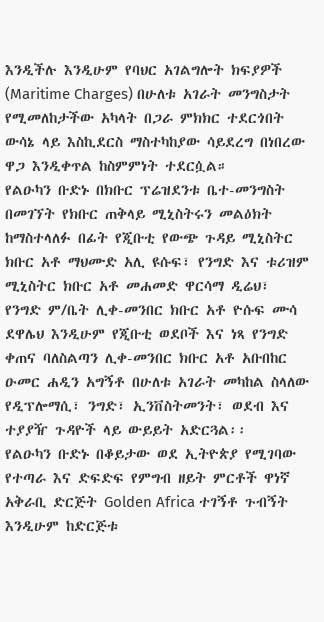እንዲችሉ እንዲሁም የባህር አገልግሎት ክፍያዎች (Maritime Charges) በሁለቱ አገራት መንግስታት የሚመለከታችው አካላት በጋራ ምክክር ተደርጎበት ውሳኔ ላይ እስኪደርስ ማስተካከያው ሳይደረግ በነበረው ዋጋ እንዲቀጥል ከስምምነት ተደርሷል።
የልዑካን ቡድኑ በክቡር ፕሬዝደንቱ ቤተ-መንግስት በመገኘት የክቡር ጠቅላይ ሚኒስትሩን መልዕክት ከማስተላለፉ በፊት የጂቡቲ የውጭ ጉዳይ ሚኒስትር ክቡር አቶ ማህሙድ አሊ ዩሱፍ፣ የንግድ እና ቱሪዝም ሚኒስትር ክቡር አቶ መሐመድ ዋርሳማ ዲሬህ፣
የንግድ ም/ቤት ሊቀ-መንበር ክቡር አቶ ዮሱፍ ሙሳ ደዋሌህ እንዲሁም የጂቡቲ ወደቦች እና ነጻ የንግድ ቀጠና ባለስልጣን ሊቀ-መንበር ክቡር አቶ አቡበከር ዑመር ሐዲን አግኝቶ በሁለቱ አገራት መካከል ስላለው የዲፕሎማሲ፣ ንግድ፣ ኢንቨስትመንት፣ ወደብ እና ተያያዥ ጉዳዮች ላይ ውይይት አድርጓል፡፡
የልዑካን ቡድኑ በቆይታው ወደ ኢትዮጵያ የሚገባው የተጣራ እና ድፍድፍ የምግብ ዘይት ምርቶች ዋነኛ አቅራቢ ድርጅት Golden Africa ተገኝቶ ጉብኝት እንዲሁም ከድርጅቱ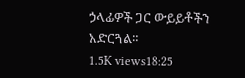ኃላፊዎች ጋር ውይይቶችን አድርጓል።
1.5K views18:25